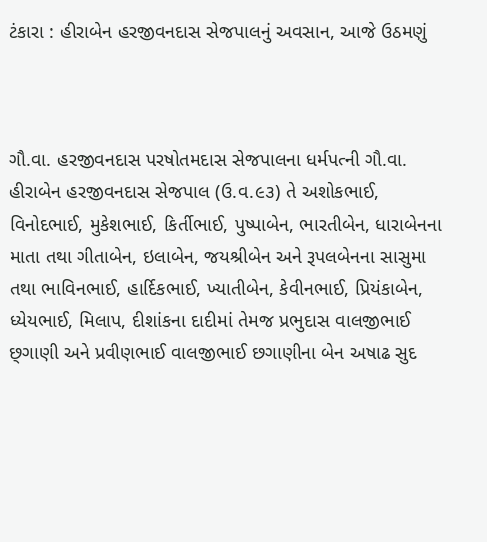ટંકારા : હીરાબેન હરજીવનદાસ સેજપાલનું અવસાન, આજે ઉઠમણું



ગૌ.વા. હરજીવનદાસ પરષોતમદાસ સેજપાલના ધર્મપત્ની ગૌ.વા. હીરાબેન હરજીવનદાસ સેજપાલ (ઉ.વ.૯૩) તે અશોકભાઈ, વિનોદભાઈ, મુકેશભાઈ, કિર્તીભાઈ, પુષ્પાબેન, ભારતીબેન, ધારાબેનના માતા તથા ગીતાબેન, ઇલાબેન, જયશ્રીબેન અને રૂપલબેનના સાસુમા તથા ભાવિનભાઈ, હાર્દિકભાઈ, ખ્યાતીબેન, કેવીનભાઈ, પ્રિયંકાબેન, ધ્યેયભાઈ, મિલાપ, દીશાંકના દાદીમાં તેમજ પ્રભુદાસ વાલજીભાઈ છ્ગાણી અને પ્રવીણભાઈ વાલજીભાઈ છગાણીના બેન અષાઢ સુદ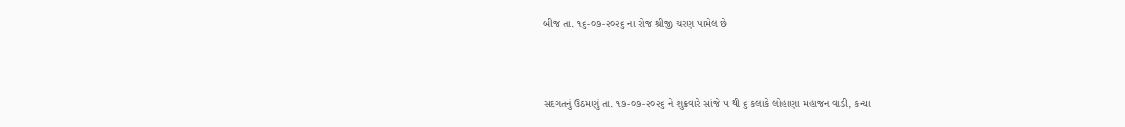બીજ તા. ૧૬-૦૭-૨૦૨૬ ના રોજ શ્રીજી ચરણ પામેલ છે



સદગતનું ઉઠમણું તા. ૧૭-૦૭-૨૦૨૬ ને શુક્રવારે સાંજે ૫ થી ૬ કલાકે લોહાણા મહાજન વાડી, કન્યા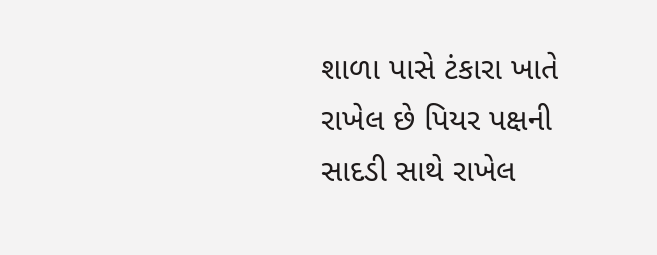શાળા પાસે ટંકારા ખાતે રાખેલ છે પિયર પક્ષની સાદડી સાથે રાખેલ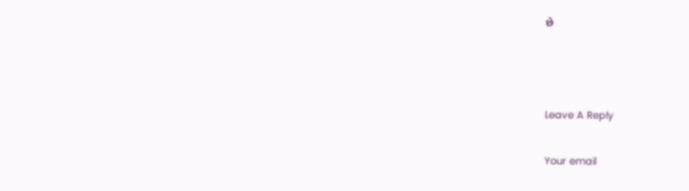છે



Leave A Reply

Your email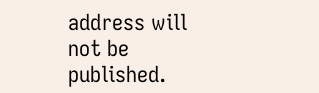address will not be published.